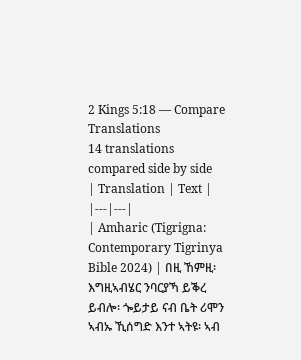2 Kings 5:18 — Compare Translations
14 translations compared side by side
| Translation | Text |
|---|---|
| Amharic (Tigrigna: Contemporary Tigrinya Bible 2024) | በዚ ኸምዚ፡ እግዚኣብሄር ንባርያኻ ይቕረ ይብሎ፡ ጐይታይ ናብ ቤት ሪሞን ኣብኡ ኺሰግድ እንተ ኣትዩ፡ ኣብ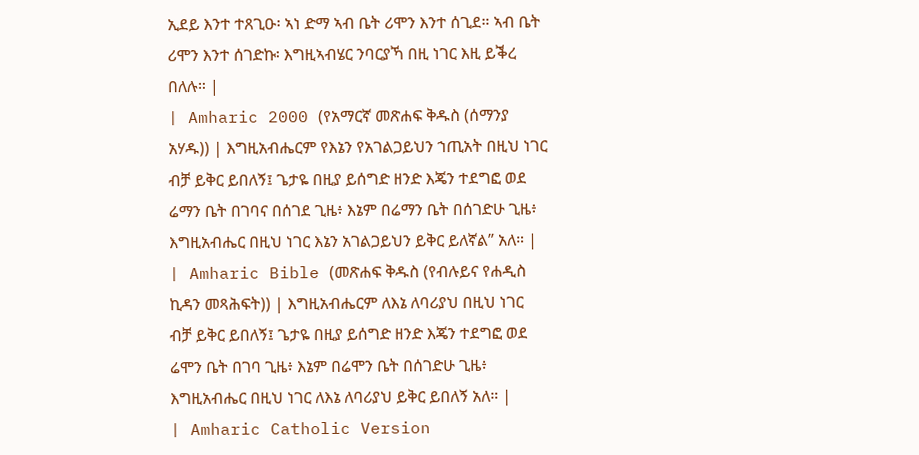ኢደይ እንተ ተጸጊዑ፡ ኣነ ድማ ኣብ ቤት ሪሞን እንተ ሰጊደ። ኣብ ቤት ሪሞን እንተ ሰገድኩ፡ እግዚኣብሄር ንባርያኻ በዚ ነገር እዚ ይቕረ በለሉ። |
| Amharic 2000 (የአማርኛ መጽሐፍ ቅዱስ (ሰማንያ አሃዱ)) | እግዚአብሔርም የእኔን የአገልጋይህን ኀጢአት በዚህ ነገር ብቻ ይቅር ይበለኝ፤ ጌታዬ በዚያ ይሰግድ ዘንድ እጄን ተደግፎ ወደ ሬማን ቤት በገባና በሰገደ ጊዜ፥ እኔም በሬማን ቤት በሰገድሁ ጊዜ፥ እግዚአብሔር በዚህ ነገር እኔን አገልጋይህን ይቅር ይለኛል” አለ። |
| Amharic Bible (መጽሐፍ ቅዱስ (የብሉይና የሐዲስ ኪዳን መጻሕፍት)) | እግዚአብሔርም ለእኔ ለባሪያህ በዚህ ነገር ብቻ ይቅር ይበለኝ፤ ጌታዬ በዚያ ይሰግድ ዘንድ እጄን ተደግፎ ወደ ሬሞን ቤት በገባ ጊዜ፥ እኔም በሬሞን ቤት በሰገድሁ ጊዜ፥ እግዚአብሔር በዚህ ነገር ለእኔ ለባሪያህ ይቅር ይበለኝ አለ። |
| Amharic Catholic Version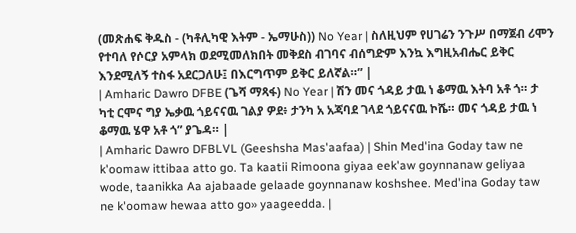(መጽሐፍ ቅዱስ - (ካቶሊካዊ እትም - ኤማሁስ)) No Year | ስለዚህም የሀገሬን ንጉሥ በማጀብ ሪሞን የተባለ የሶርያ አምላክ ወደሚመለክበት መቅደስ ብገባና ብሰግድም እንኳ እግዚአብሔር ይቅር እንደሚለኝ ተስፋ አደርጋለሁ፤ በእርግጥም ይቅር ይለኛል።” |
| Amharic Dawro DFBE (ጌሻ ማጻፋ) No Year | ሽን መና ጎዳይ ታዉ ነ ቆማዉ እትባ አቶ ጎ። ታ ካቲ ርሞና ግያ ኤቃዉ ጎይናናዉ ገልያ ዎደ፥ ታንካ አ አጃባደ ገላደ ጎይናናዉ ኮሼ። መና ጎዳይ ታዉ ነ ቆማዉ ሄዋ አቶ ጎ” ያጌዳ። |
| Amharic Dawro DFBLVL (Geeshsha Mas'aafaa) | Shin Med'ina Goday taw ne k'oomaw ittibaa atto go. Ta kaatii Rimoona giyaa eek'aw goynnanaw geliyaa wode, taanikka Aa ajabaade gelaade goynnanaw koshshee. Med'ina Goday taw ne k'oomaw hewaa atto go» yaageedda. |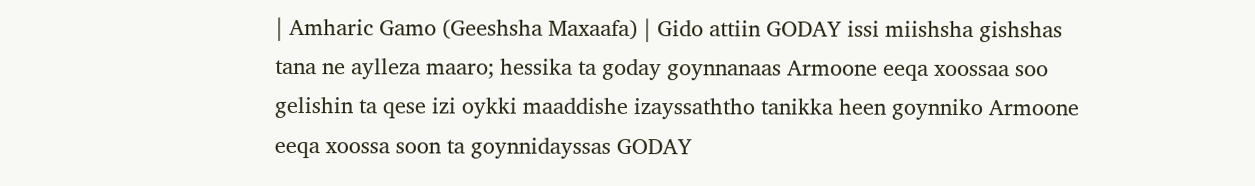| Amharic Gamo (Geeshsha Maxaafa) | Gido attiin GODAY issi miishsha gishshas tana ne aylleza maaro; hessika ta goday goynnanaas Armoone eeqa xoossaa soo gelishin ta qese izi oykki maaddishe izayssaththo tanikka heen goynniko Armoone eeqa xoossa soon ta goynnidayssas GODAY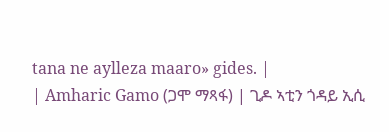tana ne aylleza maaro» gides. |
| Amharic Gamo (ጋሞ ማጻፋ) | ጊዶ ኣቲን ጎዳይ ኢሲ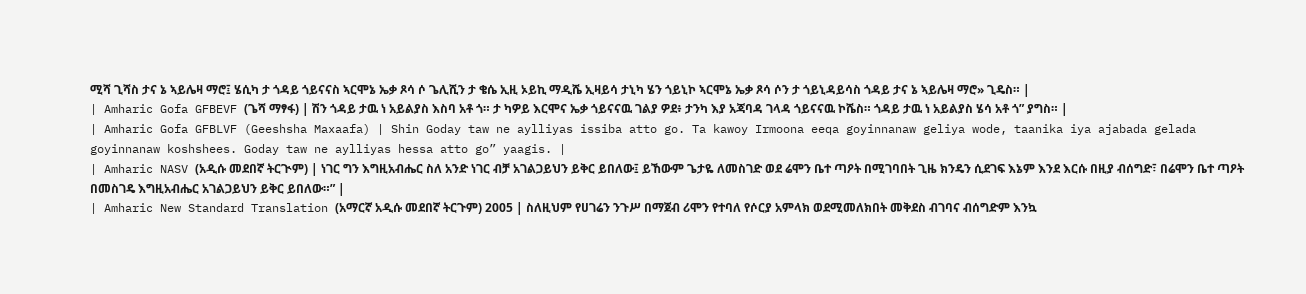ሚሻ ጊሻስ ታና ኔ ኣይሌዛ ማሮ፤ ሄሲካ ታ ጎዳይ ጎይናናስ ኣርሞኔ ኤቃ ጾሳ ሶ ጌሊሺን ታ ቄሴ ኢዚ ኦይኪ ማዲሼ ኢዛይሳ ታኒካ ሄን ጎይኒኮ ኣርሞኔ ኤቃ ጾሳ ሶን ታ ጎይኒዳይሳስ ጎዳይ ታና ኔ ኣይሌዛ ማሮ» ጊዴስ። |
| Amharic Gofa GFBEVF (ጌሻ ማፃፋ) | ሽን ጎዳይ ታዉ ነ አይልያስ እስባ አቶ ጎ። ታ ካዎይ እርሞና ኤቃ ጎይናናዉ ገልያ ዎደ፥ ታንካ እያ አጃባዳ ገላዳ ጎይናናዉ ኮሼስ። ጎዳይ ታዉ ነ አይልያስ ሄሳ አቶ ጎ” ያግስ። |
| Amharic Gofa GFBLVF (Geeshsha Maxaafa) | Shin Goday taw ne aylliyas issiba atto go. Ta kawoy Irmoona eeqa goyinnanaw geliya wode, taanika iya ajabada gelada goyinnanaw koshshees. Goday taw ne aylliyas hessa atto go” yaagis. |
| Amharic NASV (አዲሱ መደበኛ ትርጒም) | ነገር ግን እግዚአብሔር ስለ አንድ ነገር ብቻ አገልጋይህን ይቅር ይበለው፤ ይኸውም ጌታዬ ለመስገድ ወደ ሬሞን ቤተ ጣዖት በሚገባበት ጊዜ ክንዴን ሲደገፍ እኔም እንደ እርሱ በዚያ ብሰግድ፣ በሬሞን ቤተ ጣዖት በመስገዴ እግዚአብሔር አገልጋይህን ይቅር ይበለው።” |
| Amharic New Standard Translation (አማርኛ አዲሱ መደበኛ ትርጉም) 2005 | ስለዚህም የሀገሬን ንጉሥ በማጀብ ሪሞን የተባለ የሶርያ አምላክ ወደሚመለክበት መቅደስ ብገባና ብሰግድም እንኳ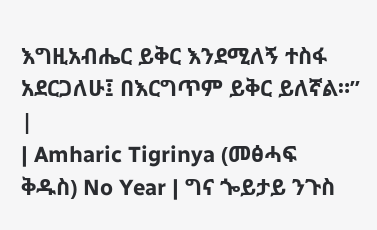እግዚአብሔር ይቅር እንደሚለኝ ተስፋ አደርጋለሁ፤ በእርግጥም ይቅር ይለኛል።” |
| Amharic Tigrinya (መፅሓፍ ቅዱስ) No Year | ግና ጐይታይ ንጉስ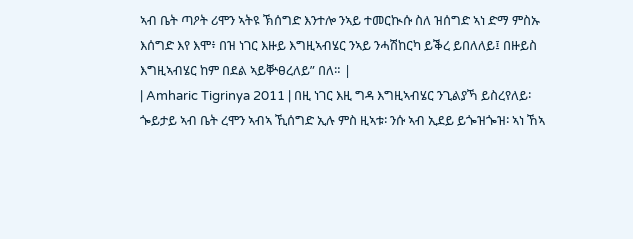ኣብ ቤት ጣዖት ሪሞን ኣትዩ ኽሰግድ እንተሎ ንኣይ ተመርኲሱ ስለ ዝሰግድ ኣነ ድማ ምስኡ እሰግድ እየ እሞ፥ በዝ ነገር እዙይ እግዚኣብሄር ንኣይ ንሓሽከርካ ይቕረ ይበለለይ፤ በዙይስ እግዚኣብሄር ከም በደል ኣይቝፀረለይ” በለ። |
| Amharic Tigrinya 2011 | በዚ ነገር እዚ ግዳ እግዚኣብሄር ንጊልያኻ ይስረየለይ፡ ጐይታይ ኣብ ቤት ረሞን ኣብኣ ኺሰግድ ኢሉ ምስ ዚኣቱ፡ ንሱ ኣብ ኢደይ ይጐዝጐዝ፡ ኣነ ኸኣ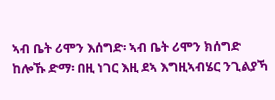ኣብ ቤት ሪሞን እሰግድ፡ ኣብ ቤት ሪሞን ክሰግድ ከሎኹ ድማ፡ በዚ ነገር እዚ ደኣ እግዚኣብሄር ንጊልያኻ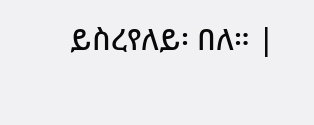ይስረየለይ፡ በለ። |